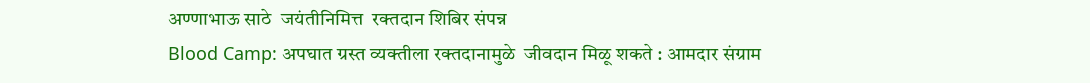अण्णाभाऊ साठे  जयंतीनिमित्त  रक्तदान शिबिर संपन्न
Blood Camp: अपघात ग्रस्त व्यक्तीला रक्तदानामुळे  जीवदान मिळू शकते : आमदार संग्राम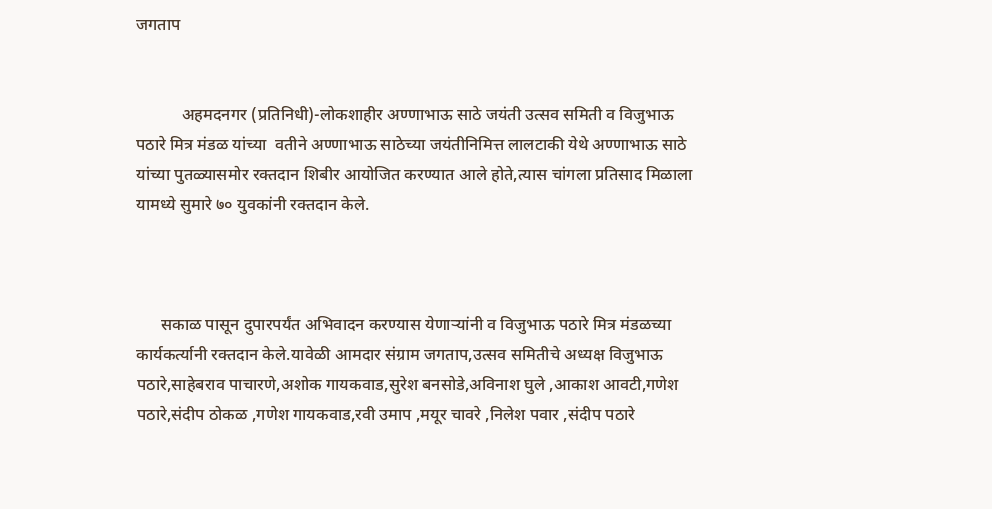जगताप


           अहमदनगर (प्रतिनिधी)-लोकशाहीर अण्णाभाऊ साठे जयंती उत्सव समिती व विजुभाऊ पठारे मित्र मंडळ यांच्या  वतीने अण्णाभाऊ साठेच्या जयंतीनिमित्त लालटाकी येथे अण्णाभाऊ साठे यांच्या पुतळ्यासमोर रक्तदान शिबीर आयोजित करण्यात आले होते,त्यास चांगला प्रतिसाद मिळाला यामध्ये सुमारे ७० युवकांनी रक्तदान केले.



      सकाळ पासून दुपारपर्यंत अभिवादन करण्यास येणाऱ्यांनी व विजुभाऊ पठारे मित्र मंडळच्या कार्यकर्त्यानी रक्तदान केले.यावेळी आमदार संग्राम जगताप,उत्सव समितीचे अध्यक्ष विजुभाऊ पठारे,साहेबराव पाचारणे,अशोक गायकवाड,सुरेश बनसोडे,अविनाश घुले ,आकाश आवटी,गणेश पठारे,संदीप ठोकळ ,गणेश गायकवाड,रवी उमाप ,मयूर चावरे ,निलेश पवार ,संदीप पठारे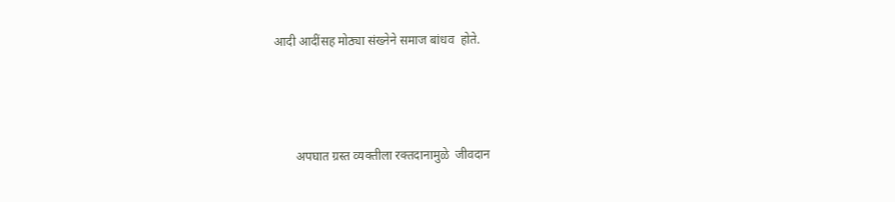आदी आदींसह मोठ्या संख्नेने समाज बांधव  होते.



       अपघात ग्रस्त व्यक्तीला रक्तदानामुळे  जीवदान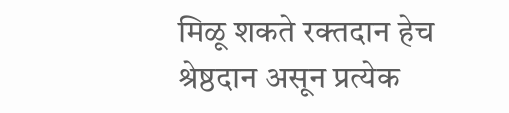मिळू शकते रक्तदान हेच श्रेष्ठदान असून प्रत्येक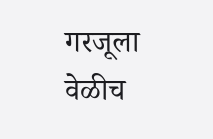गरजूला वेळीच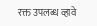रक्त उपलब्ध व्हावे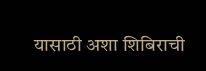यासाठी अशा शिबिराची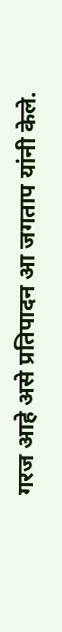गरज आहे असे प्रतिपादन आ जगताप यांनी केले.